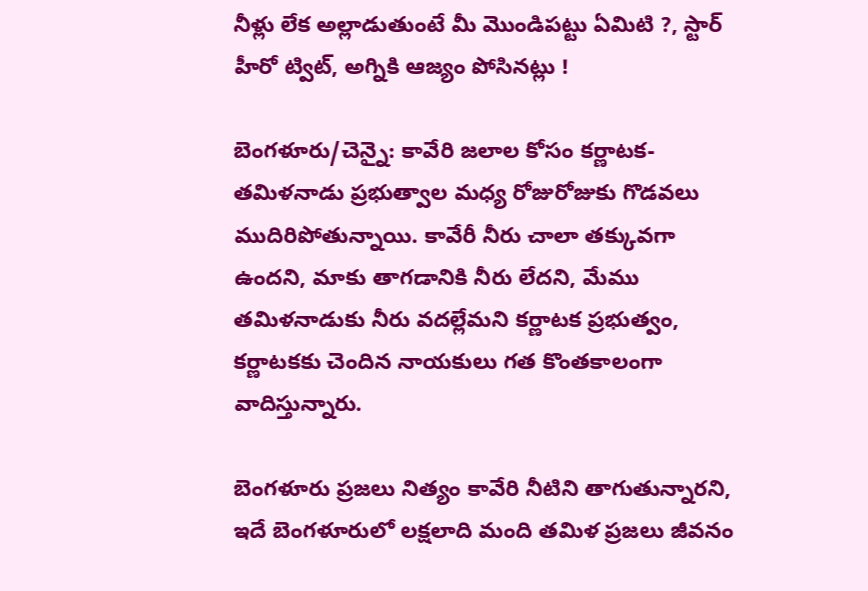నీళ్లు లేక అల్లాడుతుంటే మీ మొండిపట్టు ఏమిటి ?, స్టార్ హీరో ట్విట్, అగ్నికి ఆజ్యం పోసినట్లు !

బెంగళూరు/చెన్నై: కావేరి జలాల కోసం కర్ణాటక- తమిళనాడు ప్రభుత్వాల మధ్య రోజురోజుకు గొడవలు ముదిరిపోతున్నాయి. కావేరీ నీరు చాలా తక్కువగా ఉందని, మాకు తాగడానికి నీరు లేదని, మేము తమిళనాడుకు నీరు వదల్లేమని కర్ణాటక ప్రభుత్వం, కర్ణాటకకు చెందిన నాయకులు గత కొంతకాలంగా వాదిస్తున్నారు.

బెంగళూరు ప్రజలు నిత్యం కావేరి నీటిని తాగుతున్నారని, ఇదే బెంగళూరులో లక్షలాది మంది తమిళ ప్రజలు జీవనం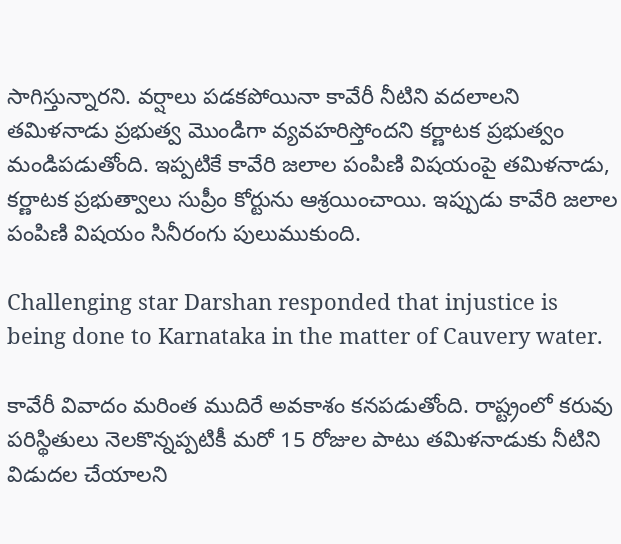సాగిస్తున్నారని. వర్షాలు పడకపోయినా కావేరీ నీటిని వదలాలని తమిళనాడు ప్రభుత్వ మొండిగా వ్యవహరిస్తోందని కర్ణాటక ప్రభుత్వం మండిపడుతోంది. ఇప్పటికే కావేరి జలాల పంపిణి విషయంపై తమిళనాడు, కర్ణాటక ప్రభుత్వాలు సుప్రీం కోర్టును ఆశ్రయించాయి. ఇప్పుడు కావేరి జలాల పంపిణి విషయం సినీరంగు పులుముకుంది.

Challenging star Darshan responded that injustice is being done to Karnataka in the matter of Cauvery water.

కావేరీ వివాదం మరింత ముదిరే అవకాశం కనపడుతోంది. రాష్ట్రంలో కరువు పరిస్థితులు నెలకొన్నప్పటికీ మరో 15 రోజుల పాటు తమిళనాడుకు నీటిని విడుదల చేయాలని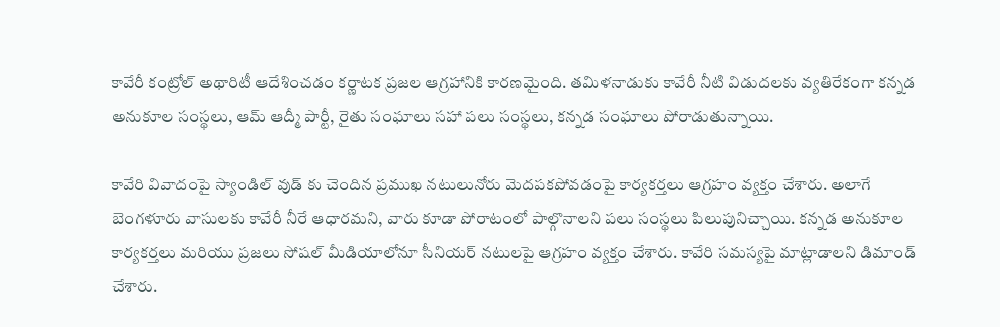కావేరీ కంట్రోల్ అథారిటీ ఆదేశించడం కర్ణాటక ప్రజల ఆగ్రహానికి కారణమైంది. తమిళనాడుకు కావేరీ నీటి విడుదలకు వ్యతిరేకంగా కన్నడ అనుకూల సంస్థలు, ఆమ్ ఆద్మీ పార్టీ, రైతు సంఘాలు సహా పలు సంస్థలు, కన్నడ సంఘాలు పోరాడుతున్నాయి.

కావేరి వివాదంపై స్యాండిల్ వుడ్ కు చెందిన ప్రముఖ నటులునోరు మెదపకపోవడంపై కార్యకర్తలు ఆగ్రహం వ్యక్తం చేశారు. అలాగే బెంగళూరు వాసులకు కావేరీ నీరే ఆధారమని, వారు కూడా పోరాటంలో పాల్గొనాలని పలు సంస్థలు పిలుపునిచ్చాయి. కన్నడ అనుకూల కార్యకర్తలు మరియు ప్రజలు సోషల్ మీడియాలోనూ సీనియర్ నటులపై ఆగ్రహం వ్యక్తం చేశారు. కావేరి సమస్యపై మాట్లాడాలని డిమాండ్ చేశారు.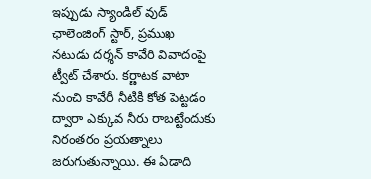ఇప్పుడు స్యాండిల్ వుడ్ ఛాలెంజింగ్ స్టార్, ప్రముఖ నటుడు దర్శన్ కావేరి వివాదంపై ట్వీట్ చేశారు. కర్ణాటక వాటా నుంచి కావేరీ నీటికి కోత పెట్టడం ద్వారా ఎక్కువ నీరు రాబట్టేందుకు నిరంతరం ప్రయత్నాలు జరుగుతున్నాయి. ఈ ఏడాది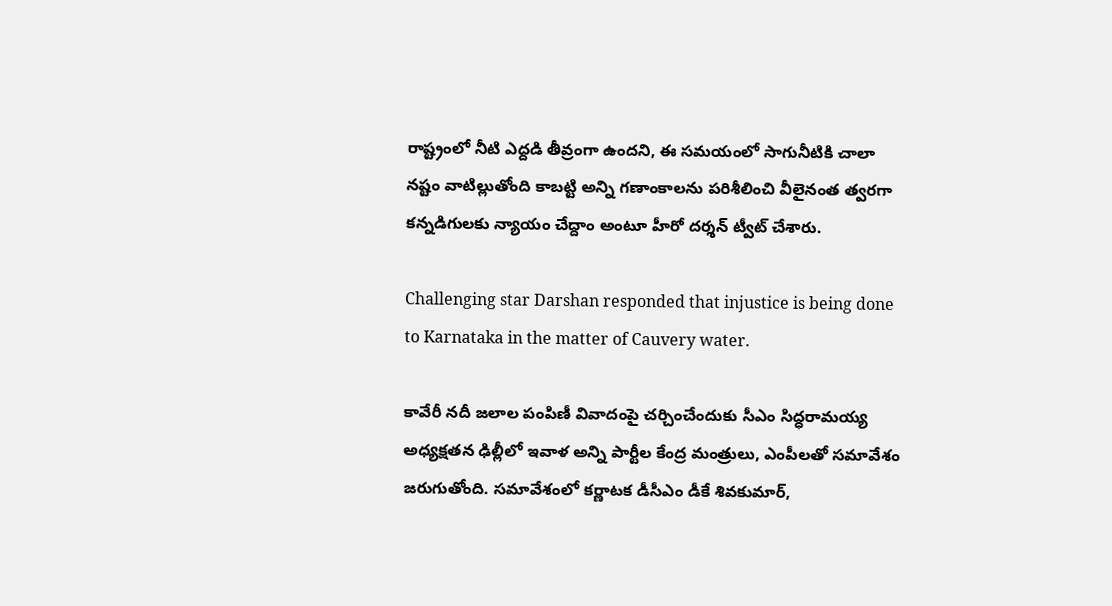రాష్ట్రంలో నీటి ఎద్దడి తీవ్రంగా ఉందని, ఈ సమయంలో సాగునీటికి చాలా నష్టం వాటిల్లుతోంది కాబట్టి అన్ని గణాంకాలను పరిశీలించి వీలైనంత త్వరగా కన్నడిగులకు న్యాయం చేద్దాం అంటూ హీరో దర్శన్ ట్వీట్ చేశారు.

Challenging star Darshan responded that injustice is being done to Karnataka in the matter of Cauvery water.

కావేరీ నదీ జలాల పంపిణీ వివాదంపై చర్చించేందుకు సీఎం సిద్ధరామయ్య అధ్యక్షతన ఢిల్లీలో ఇవాళ అన్ని పార్టీల కేంద్ర మంత్రులు, ఎంపీలతో సమావేశం జరుగుతోంది. సమావేశంలో కర్ణాటక డీసీఎం డీకే శివకుమార్,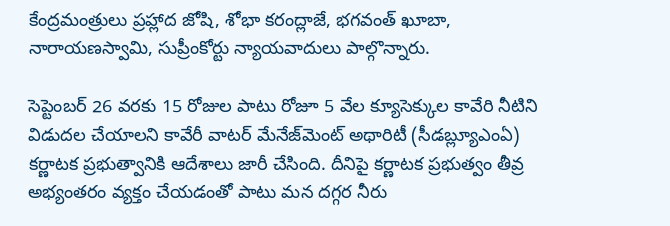కేంద్రమంత్రులు ప్రహ్లాద జోషి, శోభా కరంద్లాజే, భగవంత్ ఖూబా, నారాయణస్వామి, సుప్రీంకోర్టు న్యాయవాదులు పాల్గొన్నారు.

సెప్టెంబర్ 26 వరకు 15 రోజుల పాటు రోజూ 5 వేల క్యూసెక్కుల కావేరి నీటిని విడుదల చేయాలని కావేరీ వాటర్ మేనేజ్‌మెంట్ అథారిటీ (సీడబ్ల్యూఎంఏ) కర్ణాటక ప్రభుత్వానికి ఆదేశాలు జారీ చేసింది. దీనిపై కర్ణాటక ప్రభుత్వం తీవ్ర అభ్యంతరం వ్యక్తం చేయడంతో పాటు మన దగ్గర నీరు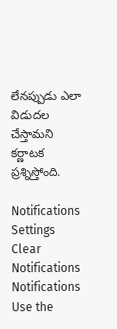లేనప్పుడు ఎలా విడుదల చేస్తామని కర్ణాటక ప్రశ్నిస్తోంది.

Notifications
Settings
Clear Notifications
Notifications
Use the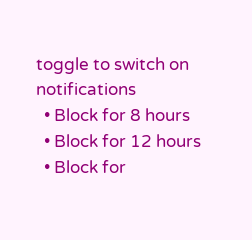toggle to switch on notifications
  • Block for 8 hours
  • Block for 12 hours
  • Block for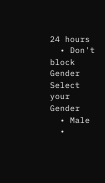24 hours
  • Don't block
Gender
Select your Gender
  • Male
  •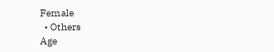Female
  • Others
Age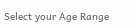Select your Age Range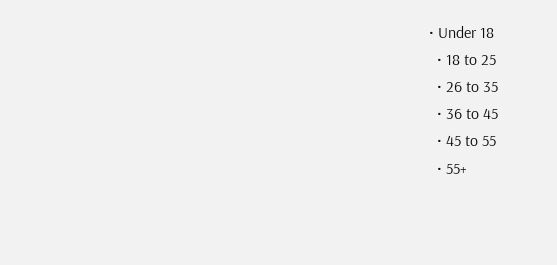• Under 18
  • 18 to 25
  • 26 to 35
  • 36 to 45
  • 45 to 55
  • 55+